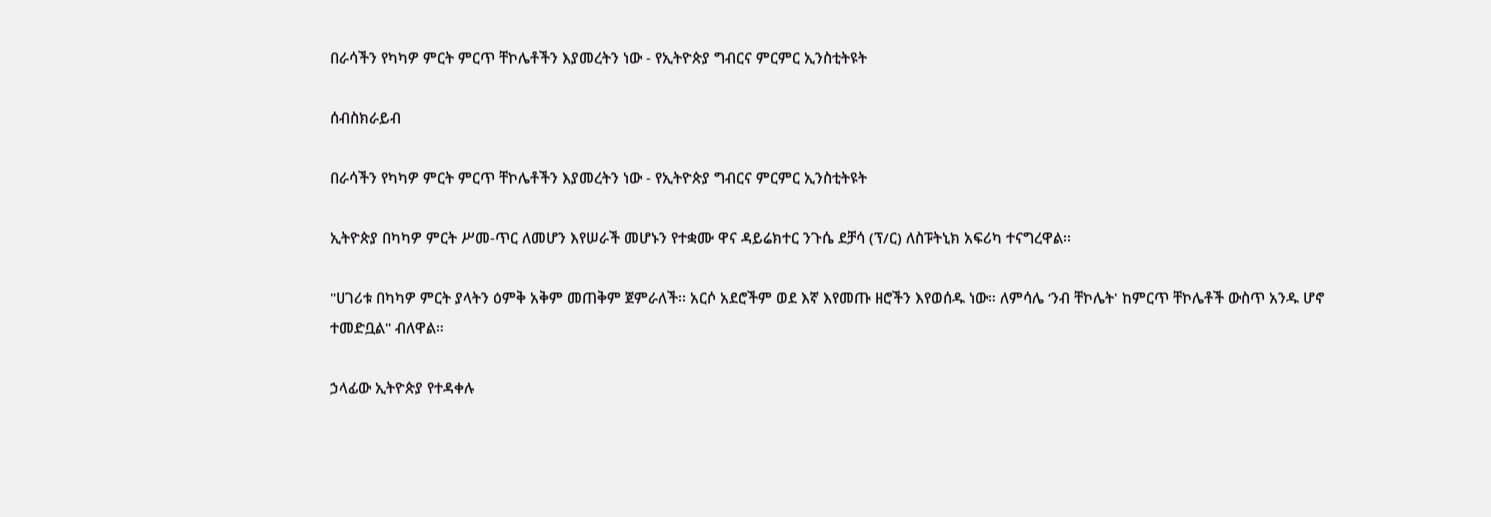በራሳችን የካካዎ ምርት ምርጥ ቸኮሌቶችን እያመረትን ነው - የኢትዮጵያ ግብርና ምርምር ኢንስቲትዩት

ሰብስክራይብ

በራሳችን የካካዎ ምርት ምርጥ ቸኮሌቶችን እያመረትን ነው - የኢትዮጵያ ግብርና ምርምር ኢንስቲትዩት

ኢትዮጵያ በካካዎ ምርት ሥመ-ጥር ለመሆን እየሠራች መሆኑን የተቋሙ ዋና ዳይሬክተር ንጉሴ ደቻሳ (ፕ/ር) ለስፑትኒክ አፍሪካ ተናግረዋል፡፡

"ሀገሪቱ በካካዎ ምርት ያላትን ዕምቅ አቅም መጠቅም ጀምራለች፡፡ አርሶ አደሮችም ወደ እኛ እየመጡ ዘሮችን እየወሰዱ ነው። ለምሳሌ ‘ንብ ቸኮሌት' ከምርጥ ቸኮሌቶች ውስጥ አንዱ ሆኖ ተመድቧል" ብለዋል።

ኃላፊው ኢትዮጵያ የተዳቀሉ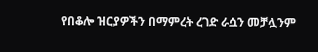የበቆሎ ዝርያዎችን በማምረት ረገድ ራሷን መቻሏንም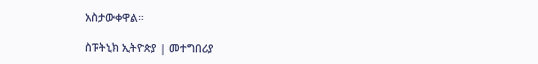አስታውቀዋል።

ስፑትኒክ ኢትዮጵያ | መተግበሪያ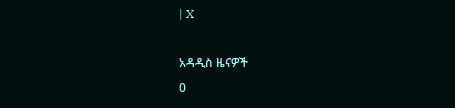| X

አዳዲስ ዜናዎች
0